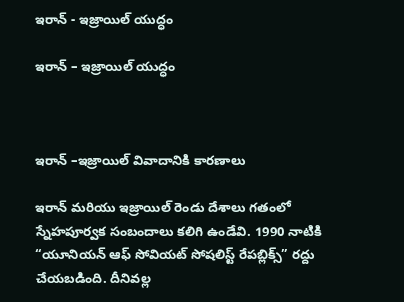ఇరాన్ - ఇజ్రాయిల్ యుద్ధం

ఇరాన్ – ఇజ్రాయిల్ యుద్ధం



ఇరాన్ –ఇజ్రాయిల్ వివాదానికి కారణాలు

ఇరాన్ మరియు ఇజ్రాయిల్ రెండు దేశాలు గతంలో స్నేహపూర్వక సంబందాలు కలిగి ఉండేవి. 1990 నాటికి “యూనియన్ ఆఫ్ సోవియట్ సోషలిస్ట్ రేపబ్లిక్స్” రద్దు చేయబడింది. దీనివల్ల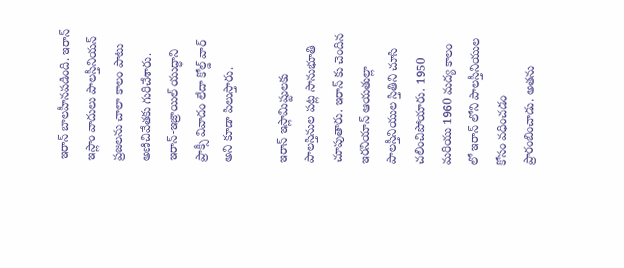ఇరాన్ బాలహీనపడింది. ఇరాన్ ఇస్లాం వాదులు పాలస్తీనియన్ ప్రజలను చాలా కాలం పాటు అణిచివేతకు గురిచేశారు. ఇరాన్-ఇజ్రాయిల్ యుద్ధాని ప్రాక్సీ వివాదం లేదా కోల్డ్ వార్ అని కూడా పిలుస్తారు.

ఇరాన్ ఇస్లామిష్టులకు పాలస్తినుల పట్ల సానుభూతి చూపుతారు. ఇరాన్ కు చెందిన ఇరనియాన్ ఆయతుల్లా పాలస్తీనియుల స్తితిని చూసి చలించిపోయారు. 1950 మరియు 1960 మద్య కాలం లో ఇరాన్ లోని పాలస్తీనియుల కోసం వధించడం ప్రారంబించాడు. అతను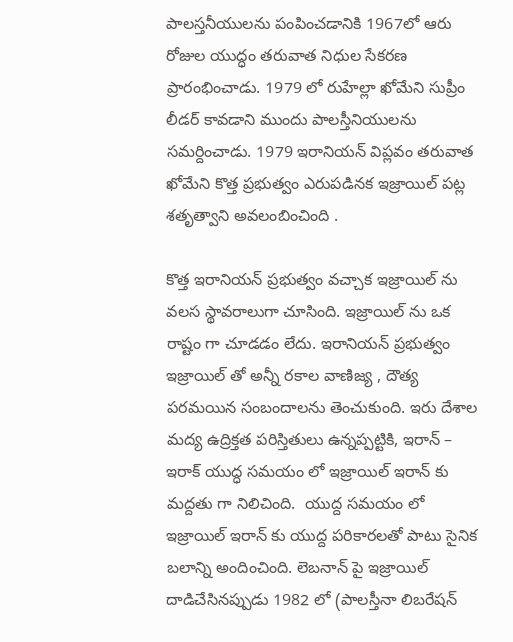పాలస్తనీయులను పంపించడానికి 1967లో ఆరు రోజుల యుద్ధం తరువాత నిధుల సేకరణ ప్రారంభించాడు. 1979 లో రుహేల్లా ఖోమేని సుప్రీం లీడర్ కావడాని ముందు పాలస్తీనియులను సమర్దించాడు. 1979 ఇరానియన్ విప్లవం తరువాత ఖోమేని కొత్త ప్రభుత్వం ఎరుపడినక ఇజ్రాయిల్ పట్ల శతృత్వాని అవలంబించింది .

కొత్త ఇరానియన్ ప్రభుత్వం వచ్చాక ఇజ్రాయిల్ ను వలస స్థావరాలుగా చూసింది. ఇజ్రాయిల్ ను ఒక రాష్టం గా చూడడం లేదు. ఇరానియన్ ప్రభుత్వం ఇజ్రాయిల్ తో అన్నీ రకాల వాణిజ్య , దౌత్య పరమయిన సంబందాలను తెంచుకుంది. ఇరు దేశాల మద్య ఉద్రిక్తత పరిస్తితులు ఉన్నప్పట్టికి, ఇరాన్ – ఇరాక్ యుద్ధ సమయం లో ఇజ్రాయిల్ ఇరాన్ కు మద్దతు గా నిలిచింది.  యుద్ద సమయం లో ఇజ్రాయిల్ ఇరాన్ కు యుద్ద పరికారలతో పాటు సైనిక బలాన్ని అందించింది. లెబనాన్ పై ఇజ్రాయిల్ దాడిచేసినప్పుడు 1982 లో (పాలస్తీనా లిబరేషన్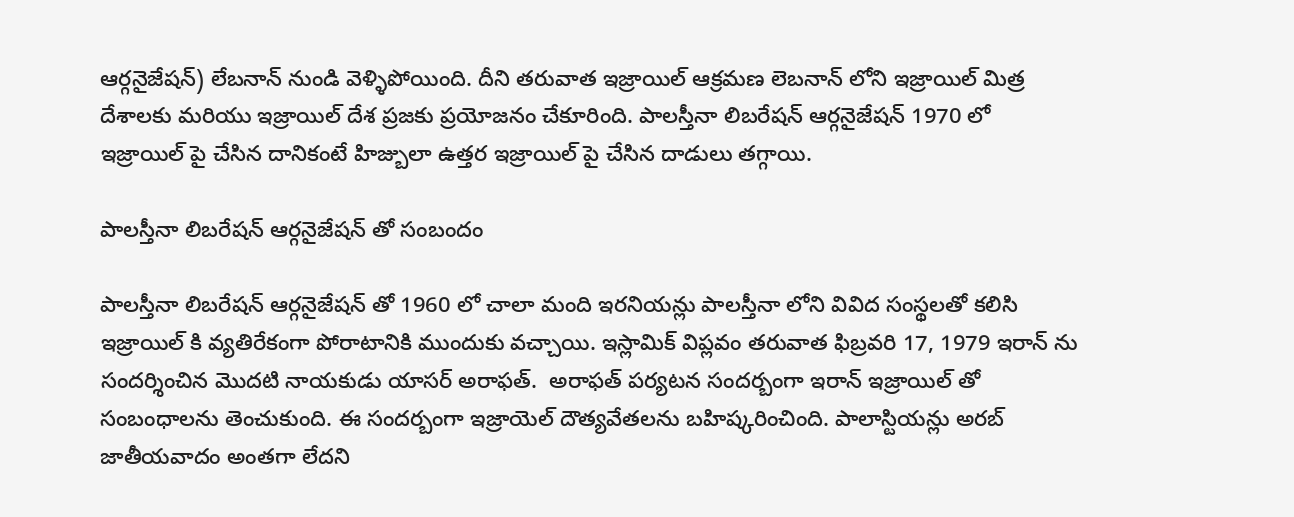ఆర్గనైజేషన్) లేబనాన్ నుండి వెళ్ళిపోయింది. దీని తరువాత ఇజ్రాయిల్ ఆక్రమణ లెబనాన్ లోని ఇజ్రాయిల్ మిత్ర దేశాలకు మరియు ఇజ్రాయిల్ దేశ ప్రజకు ప్రయోజనం చేకూరింది. పాలస్తీనా లిబరేషన్ ఆర్గనైజేషన్ 1970 లో ఇజ్రాయిల్ పై చేసిన దానికంటే హిజ్బులా ఉత్తర ఇజ్రాయిల్ పై చేసిన దాడులు తగ్గాయి.

పాలస్తీనా లిబరేషన్ ఆర్గనైజేషన్ తో సంబందం

పాలస్తీనా లిబరేషన్ ఆర్గనైజేషన్ తో 1960 లో చాలా మంది ఇరనియన్లు పాలస్తీనా లోని వివిద సంస్థలతో కలిసి ఇజ్రాయిల్ కి వ్యతిరేకంగా పోరాటానికి ముందుకు వచ్చాయి. ఇస్లామిక్ విప్లవం తరువాత ఫిబ్రవరి 17, 1979 ఇరాన్ ను సందర్శించిన మొదటి నాయకుడు యాసర్ అరాఫత్.  అరాఫత్ పర్యటన సందర్బంగా ఇరాన్ ఇజ్రాయిల్ తో సంబంధాలను తెంచుకుంది. ఈ సందర్బంగా ఇజ్రాయెల్ దౌత్యవేతలను బహిష్కరించింది. పాలాస్టియన్లు అరబ్ జాతీయవాదం అంతగా లేదని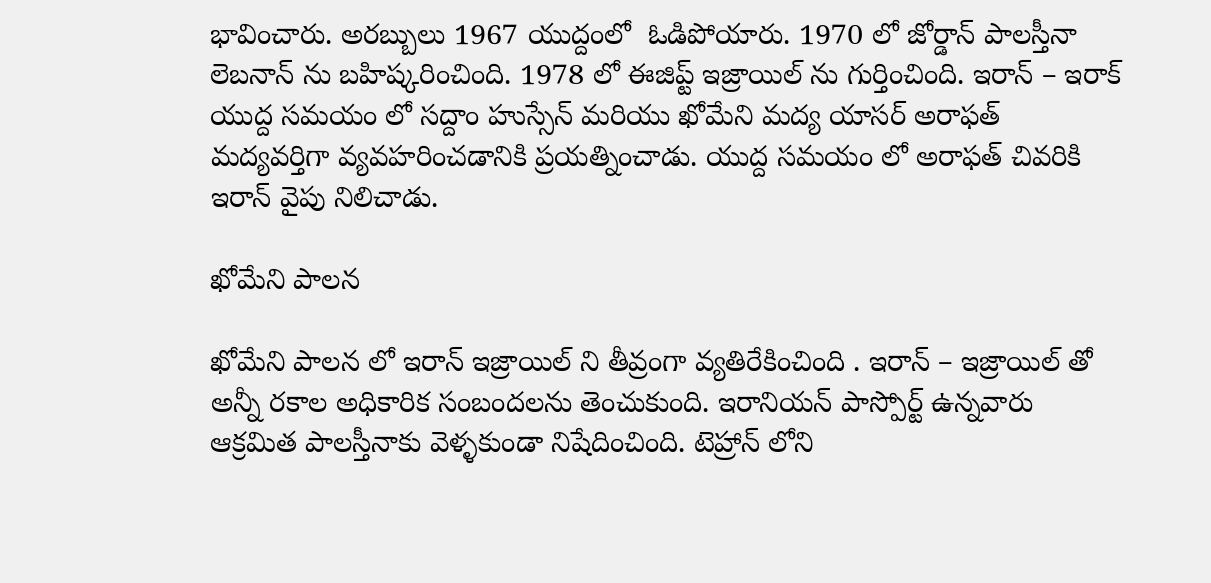భావించారు. అరబ్బులు 1967 యుద్దంలో  ఓడిపోయారు. 1970 లో జోర్డాన్ పాలస్తీనా లెబనాన్ ను బహిష్కరించింది. 1978 లో ఈజిప్ట్ ఇజ్రాయిల్ ను గుర్తించింది. ఇరాన్ – ఇరాక్ యుద్ద సమయం లో సద్దాం హుస్సేన్ మరియు ఖోమేని మద్య యాసర్ అరాఫత్ మద్యవర్తిగా వ్యవహరించడానికి ప్రయత్నించాడు. యుద్ద సమయం లో అరాఫత్ చివరికి ఇరాన్ వైపు నిలిచాడు.

ఖోమేని పాలన

ఖోమేని పాలన లో ఇరాన్ ఇజ్రాయిల్ ని తీవ్రంగా వ్యతిరేకించింది . ఇరాన్ – ఇజ్రాయిల్ తో అన్నీ రకాల అధికారిక సంబందలను తెంచుకుంది. ఇరానియన్ పాస్పోర్ట్ ఉన్నవారు ఆక్రమిత పాలస్తీనాకు వెళ్ళకుండా నిషేదించింది. టెహ్రాన్ లోని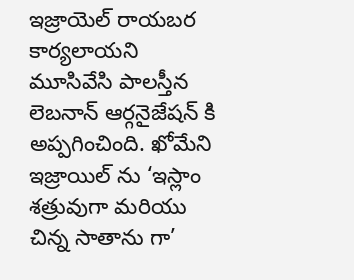ఇజ్రాయెల్ రాయబర కార్యలాయని మూసివేసి పాలస్తీన లెబనాన్ ఆర్గనైజేషన్ కి అప్పగించింది. ఖోమేని ఇజ్రాయిల్ ను ‘ఇస్లాం శత్రువుగా మరియు చిన్న సాతాను గా’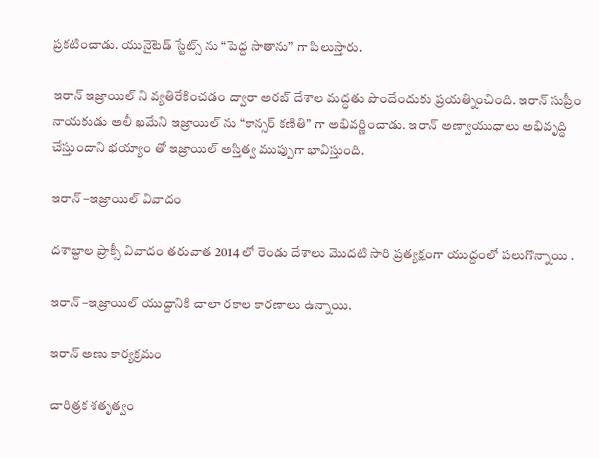ప్రకటించాడు. యునైటెడ్ స్టేట్స్ ను “పెద్ద సాతాను” గా పిలుస్తారు.

ఇరాన్ ఇజ్రాయిల్ ని వ్యతిరేకించడం ద్వారా అరబ్ దేశాల మద్ధతు పొందేందుకు ప్రయత్నించింది. ఇరాన్ సుప్రీం నాయకుడు అలీ ఖమేని ఇజ్రాయిల్ ను “కాన్సర్ కణితి” గా అభివర్ణించాడు. ఇరాన్ అణ్వాయుధాలు అభివృద్ధి చేస్తుందాని భయ్యాం తో ఇజ్రాయిల్ అస్తిత్వ ముప్పుగా భావిస్తుంది.

ఇరాన్ –ఇజ్రాయిల్ వివాదం

దశాబ్దాల ప్రాక్సీ వివాదం తరువాత 2014 లో రెండు దేశాలు మొదటి సారి ప్రత్యక్షంగా యుద్దంలో పలుగొన్నాయి .

ఇరాన్ –ఇజ్రాయిల్ యుద్దానికి చాలా రకాల కారణాలు ఉన్నాయి.

ఇరాన్ అణు కార్యక్రమం

చారిత్రక శతృత్వం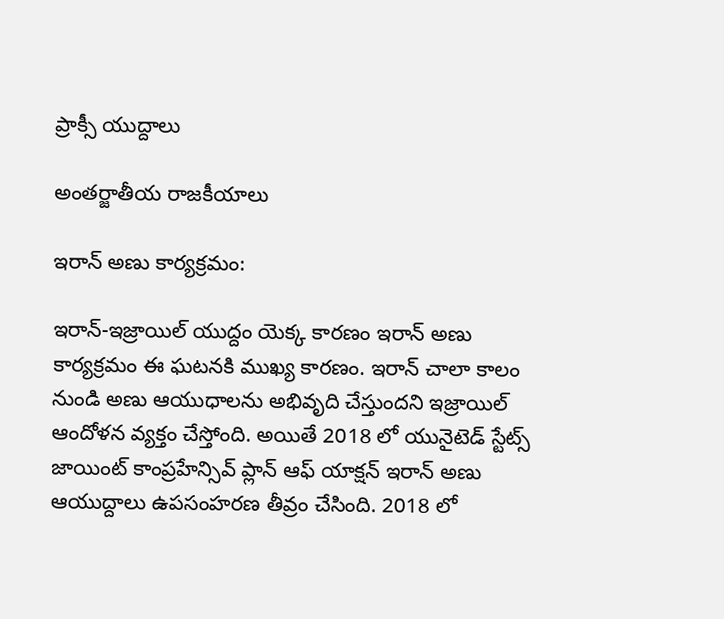ప్రాక్సీ యుద్దాలు

అంతర్జాతీయ రాజకీయాలు

ఇరాన్ అణు కార్యక్రమం:

ఇరాన్-ఇజ్రాయిల్ యుద్దం యెక్క కారణం ఇరాన్ అణు కార్యక్రమం ఈ ఘటనకి ముఖ్య కారణం. ఇరాన్ చాలా కాలం నుండి అణు ఆయుధాలను అభివృది చేస్తుందని ఇజ్రాయిల్ ఆందోళన వ్యక్తం చేస్తోంది. అయితే 2018 లో యునైటెడ్ స్టేట్స్ జాయింట్ కాంప్రహేన్సివ్ ప్లాన్ ఆఫ్ యాక్షన్ ఇరాన్ అణు ఆయుద్దాలు ఉపసంహరణ తీవ్రం చేసింది. 2018 లో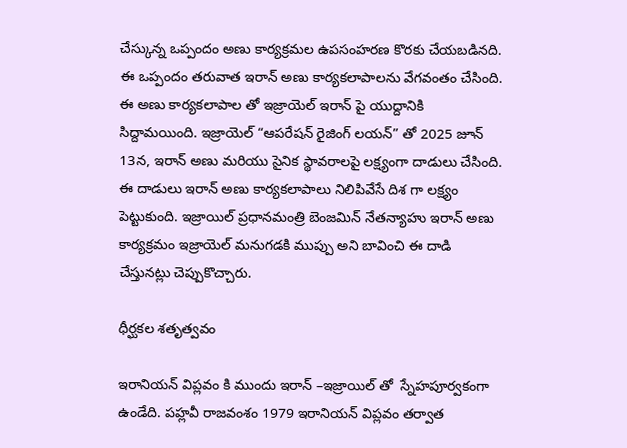చేస్కున్న ఒప్పందం అణు కార్యక్రమల ఉపసంహరణ కొరకు చేయబడినది. ఈ ఒప్పందం తరువాత ఇరాన్ అణు కార్యకలాపాలను వేగవంతం చేసింది. ఈ అణు కార్యకలాపాల తో ఇజ్రాయెల్ ఇరాన్ పై యుద్దానికి సిద్దామయింది. ఇజ్రాయెల్ “ఆపరేషన్ రైజింగ్ లయన్” తో 2025 జూన్ 13న, ఇరాన్ అణు మరియు సైనిక స్థావరాలపై లక్ష్యంగా దాడులు చేసింది. ఈ దాడులు ఇరాన్ అణు కార్యకలాపాలు నిలిపివేసే దిశ గా లక్ష్యం పెట్టుకుంది. ఇజ్రాయిల్ ప్రధానమంత్రి బెంజమిన్ నేతన్యాహు ఇరాన్ అణు కార్యక్రమం ఇజ్రాయెల్ మనుగడకి ముప్పు అని బావించి ఈ దాడి చేస్తునట్లు చెప్పుకొచ్చారు.

ధీర్ఘకల శతృత్వవం

ఇరానియన్ విప్లవం కి ముందు ఇరాన్ –ఇజ్రాయిల్ తో  స్నేహపూర్వకంగా ఉండేది. పహ్లవీ రాజవంశం 1979 ఇరానియన్ విప్లవం తర్వాత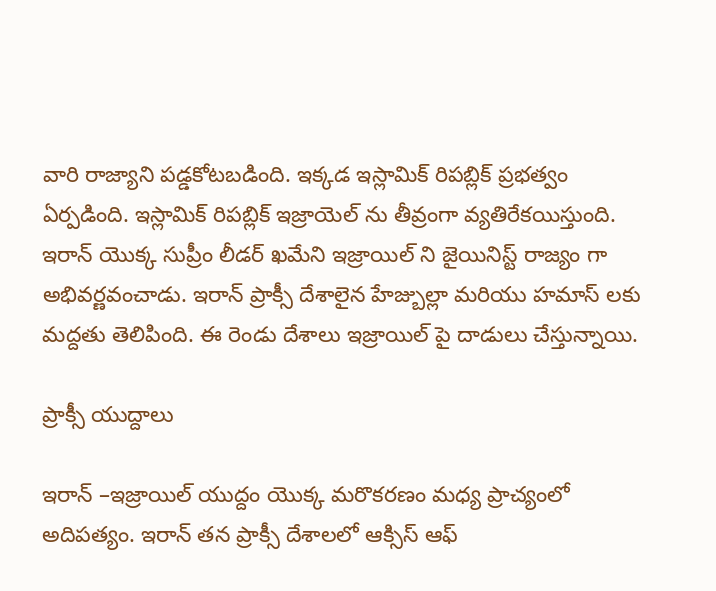వారి రాజ్యాని పడ్డకోటబడింది. ఇక్కడ ఇస్లామిక్ రిపబ్లిక్ ప్రభత్వం ఏర్పడింది. ఇస్లామిక్ రిపబ్లిక్ ఇజ్రాయెల్ ను తీవ్రంగా వ్యతిరేకయిస్తుంది. ఇరాన్ యొక్క సుప్రీం లీడర్ ఖమేని ఇజ్రాయిల్ ని జైయినిస్ట్ రాజ్యం గా అభివర్ణవంచాడు. ఇరాన్ ప్రాక్సీ దేశాలైన హేజ్బుల్లా మరియు హమాస్ లకు మద్దతు తెలిపింది. ఈ రెండు దేశాలు ఇజ్రాయిల్ పై దాడులు చేస్తున్నాయి.

ప్రాక్సీ యుద్దాలు

ఇరాన్ –ఇజ్రాయిల్ యుద్దం యొక్క మరొకరణం మధ్య ప్రాచ్యంలో అదిపత్యం. ఇరాన్ తన ప్రాక్సీ దేశాలలో ఆక్సిస్ ఆఫ్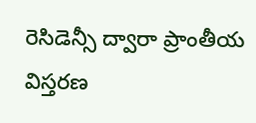రెసిడెన్సీ ద్వారా ప్రాంతీయ విస్తరణ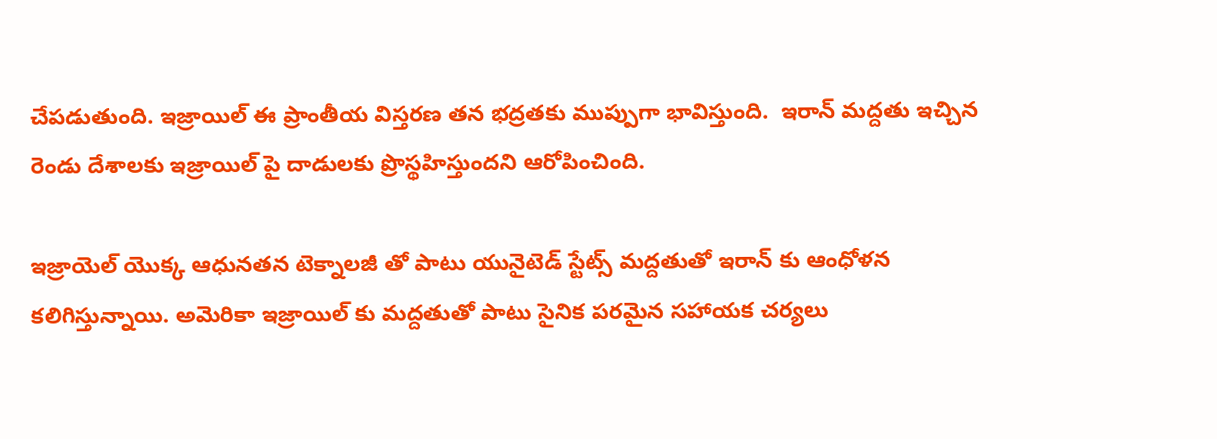చేపడుతుంది. ఇజ్రాయిల్ ఈ ప్రాంతీయ విస్తరణ తన భద్రతకు ముప్పుగా భావిస్తుంది.  ఇరాన్ మద్దతు ఇచ్చిన రెండు దేశాలకు ఇజ్రాయిల్ పై దాడులకు ప్రొస్థహిస్తుందని ఆరోపించింది.

ఇజ్రాయెల్ యొక్క ఆధునతన టెక్నాలజీ తో పాటు యునైటెడ్ స్టేట్స్ మద్దతుతో ఇరాన్ కు ఆంధోళన కలిగిస్తున్నాయి. అమెరికా ఇజ్రాయిల్ కు మద్దతుతో పాటు సైనిక పరమైన సహాయక చర్యలు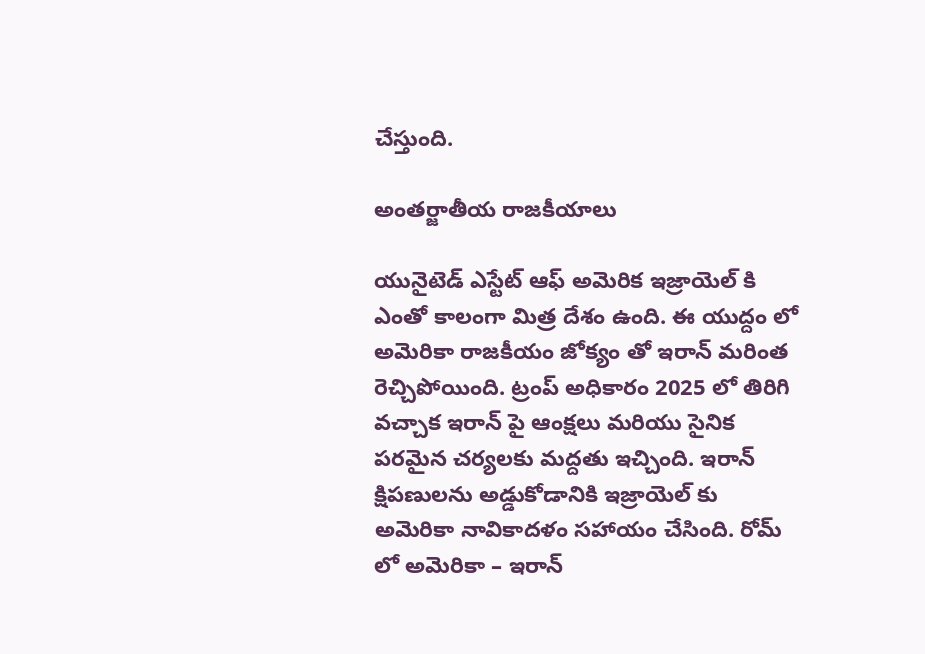చేస్తుంది.

అంతర్జాతీయ రాజకీయాలు

యునైటెడ్ ఎస్టేట్ ఆఫ్ అమెరిక ఇజ్రాయెల్ కి ఎంతో కాలంగా మిత్ర దేశం ఉంది. ఈ యుద్దం లో అమెరికా రాజకీయం జోక్యం తో ఇరాన్ మరింత రెచ్చిపోయింది. ట్రంప్ అధికారం 2025 లో తిరిగి వచ్చాక ఇరాన్ పై ఆంక్షలు మరియు సైనిక పరమైన చర్యలకు మద్దతు ఇచ్చింది. ఇరాన్ క్షిపణులను అడ్డుకోడానికి ఇజ్రాయెల్ కు అమెరికా నావికాదళం సహాయం చేసింది. రోమ్ లో అమెరికా – ఇరాన్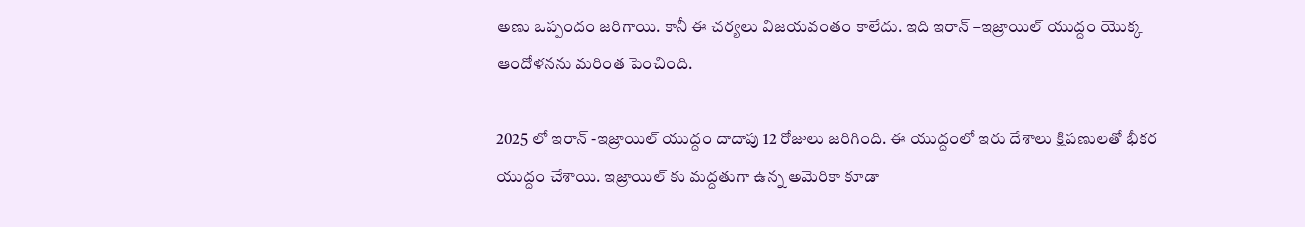అణు ఒప్పందం జరిగాయి. కానీ ఈ చర్యలు విజయవంతం కాలేదు. ఇది ఇరాన్ –ఇజ్రాయిల్ యుద్దం యొక్క ఆందోళనను మరింత పెంచింది.

2025 లో ఇరాన్ -ఇజ్రాయిల్ యుద్దం దాదాపు 12 రోజులు జరిగింది. ఈ యుద్దంలో ఇరు దేశాలు క్షిపణులతో భీకర యుద్దం చేశాయి. ఇజ్రాయిల్ కు మద్దతుగా ఉన్న అమెరికా కూడా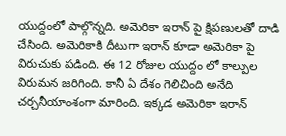యుద్దంలో పాల్గొన్నది. అమెరికా ఇరాన్ పై క్షిపణులతో దాడి చేసింది. అమెరికాకి దీటుగా ఇరాన్ కూడా అమెరికా పై విరుచుకు పడింది. ఈ 12 రోజుల యుద్దం లో కాల్పుల విరుమన జరిగింది. కానీ ఏ దేశం గెలిచింది అనేది చర్చనీయాంశంగా మారింది. ఇక్కడ అమెరికా ఇరాన్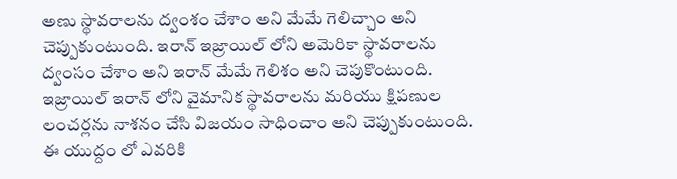అణు స్థావరాలను ద్వంశం చేశాం అని మేమే గెలిచ్చాం అని చెప్పుకుంటుంది. ఇరాన్ ఇజ్రాయిల్ లోని అమెరికా స్థావరాలను ద్వంసం చేశాం అని ఇరాన్ మేమే గెలిశం అని చెపుకొంటుంది. ఇజ్రాయిల్ ఇరాన్ లోని వైమానిక స్థావరాలను మరియు క్షిపణుల లంచర్లను నాశనం చేసి విజయం సాధించాం అని చెప్పుకుంటుంది. ఈ యుద్దం లో ఎవరికి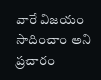వారే విజయం సాదించాం అని ప్రచారం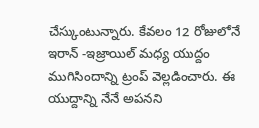చేస్కుంటున్నారు. కేవలం 12 రోజులోనే ఇరాన్ -ఇజ్రాయిల్ మధ్య యుద్దం ముగిసిందాన్ని ట్రంప్ వెల్లడించారు. ఈ యుద్దాన్ని నేనే అపనని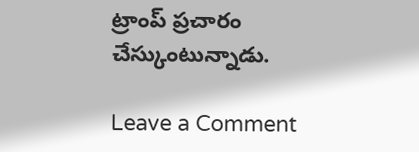ట్రాంప్ ప్రచారం చేస్కుంటున్నాడు.

Leave a Comment